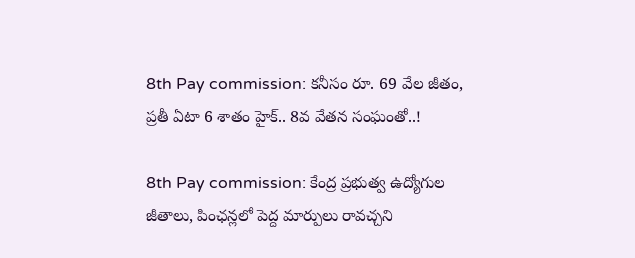8th Pay commission: క‌నీసం రూ. 69 వేల జీతం, ప్ర‌తీ ఏటా 6 శాతం హైక్‌.. 8వ వేతన సంఘంతో..!

8th Pay commission: కేంద్ర ప్రభుత్వ ఉద్యోగుల జీతాలు, పింఛన్లలో పెద్ద మార్పులు రావచ్చని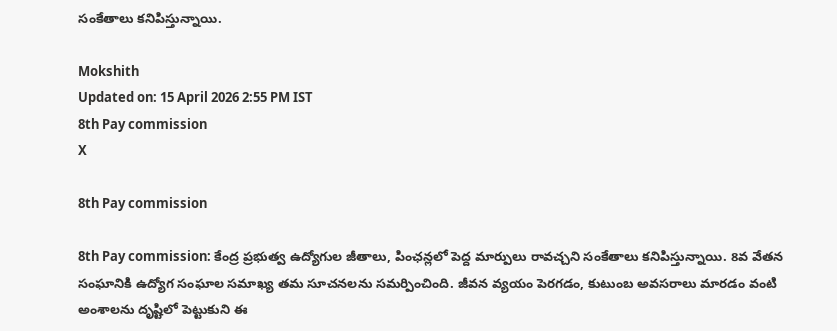సంకేతాలు కనిపిస్తున్నాయి.

Mokshith
Updated on: 15 April 2026 2:55 PM IST
8th Pay commission
X

8th Pay commission

8th Pay commission: కేంద్ర ప్రభుత్వ ఉద్యోగుల జీతాలు, పింఛన్లలో పెద్ద మార్పులు రావచ్చని సంకేతాలు కనిపిస్తున్నాయి. 8వ వేతన సంఘానికి ఉద్యోగ సంఘాల సమాఖ్య తమ సూచనలను సమర్పించింది. జీవన వ్యయం పెరగడం, కుటుంబ అవసరాలు మారడం వంటి అంశాలను దృష్టిలో పెట్టుకుని ఈ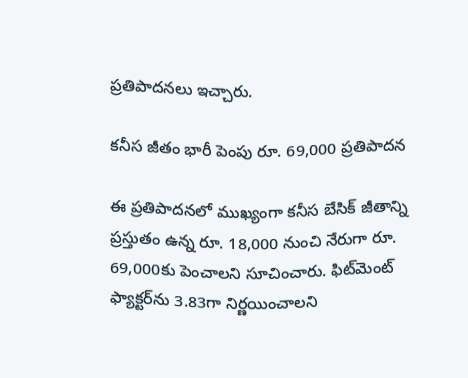ప్రతిపాదనలు ఇచ్చారు.

కనీస జీతం భారీ పెంపు రూ. 69,000 ప్రతిపాదన

ఈ ప్రతిపాదనలో ముఖ్యంగా కనీస బేసిక్ జీతాన్ని ప్రస్తుతం ఉన్న రూ. 18,000 నుంచి నేరుగా రూ. 69,000కు పెంచాలని సూచించారు. ఫిట్‌మెంట్ ఫ్యాక్టర్‌ను 3.83గా నిర్ణయించాలని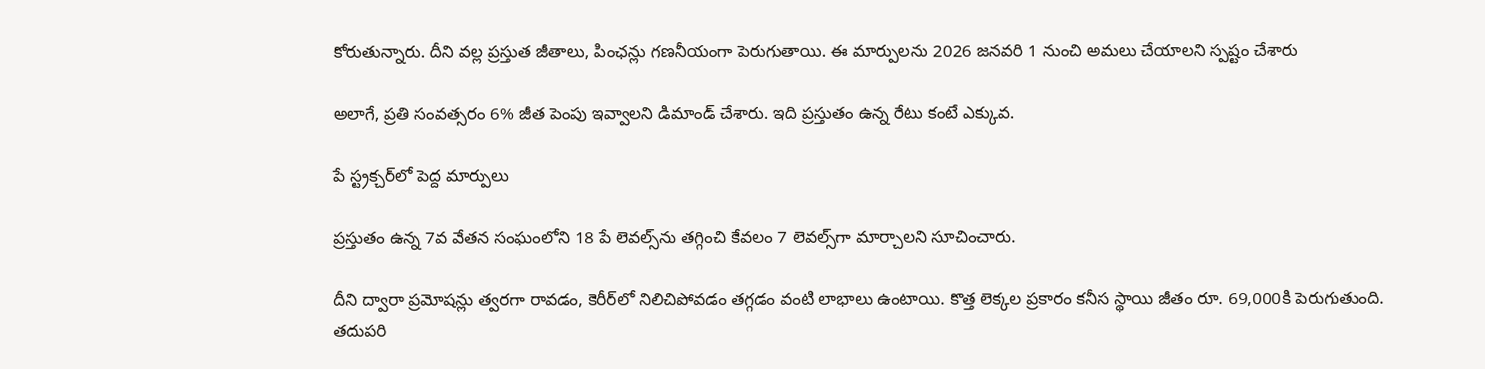కోరుతున్నారు. దీని వల్ల ప్రస్తుత జీతాలు, పింఛన్లు గణనీయంగా పెరుగుతాయి. ఈ మార్పులను 2026 జనవరి 1 నుంచి అమలు చేయాలని స్పష్టం చేశారు

అలాగే, ప్రతి సంవత్సరం 6% జీత పెంపు ఇవ్వాలని డిమాండ్ చేశారు. ఇది ప్రస్తుతం ఉన్న రేటు కంటే ఎక్కువ.

పే స్ట్రక్చర్‌లో పెద్ద మార్పులు

ప్రస్తుతం ఉన్న 7వ వేతన సంఘంలోని 18 పే లెవల్స్‌ను తగ్గించి కేవలం 7 లెవల్స్‌గా మార్చాలని సూచించారు.

దీని ద్వారా ప్రమోషన్లు త్వరగా రావడం, కెరీర్‌లో నిలిచిపోవడం తగ్గడం వంటి లాభాలు ఉంటాయి. కొత్త లెక్కల ప్రకారం కనీస స్థాయి జీతం రూ. 69,000కి పెరుగుతుంది. తదుపరి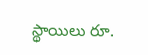స్థాయిలు రూ.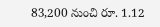83,200 నుంచి రూ. 1.12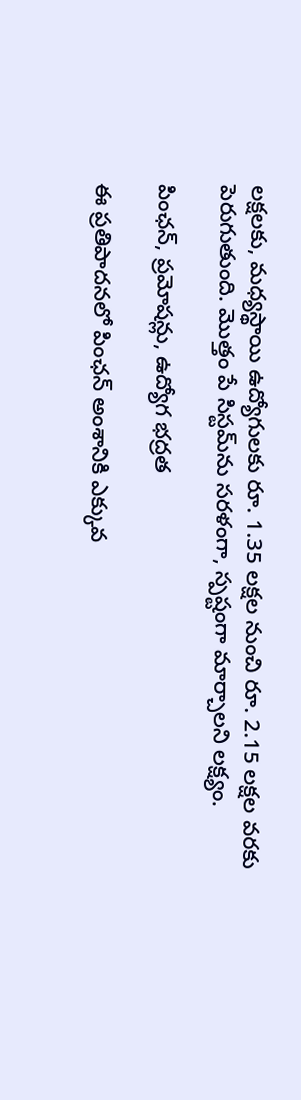లక్షలకు, మధ్యస్థాయి ఉద్యోగులకు రూ. 1.35 లక్షల నుంచి రూ. 2.15 లక్షల వ‌ర‌కు పెరుగుతుంది. మొత్తం పే సిస్టమ్‌ను సరళంగా, స్పష్టంగా మార్చాలని లక్ష్యం.

పింఛన్, ప్రమోషన్లు, ఉద్యోగ భద్రత

ఈ ప్రతిపాదనలో పింఛన్ అంశానికి ఎక్కువ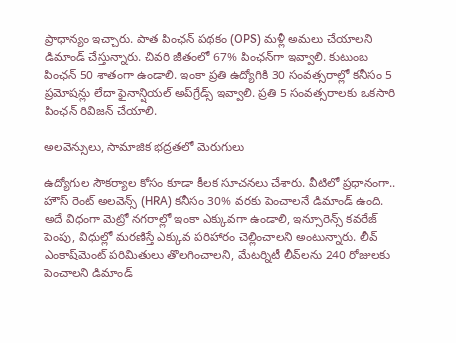ప్రాధాన్యం ఇచ్చారు. పాత పింఛన్ పథకం (OPS) మళ్లీ అమలు చేయాలని డిమాండ్ చేస్తున్నారు. చివరి జీతంలో 67% పింఛన్‌గా ఇవ్వాలి. కుటుంబ పింఛన్ 50 శాతంగా ఉండాలి. ఇంకా ప్రతి ఉద్యోగికి 30 సంవత్సరాల్లో కనీసం 5 ప్రమోషన్లు లేదా ఫైనాన్షియల్ అప్‌గ్రేడ్స్ ఇవ్వాలి. ప్రతి 5 సంవత్సరాలకు ఒకసారి పింఛన్ రివిజన్ చేయాలి.

అలవెన్సులు, సామాజిక భద్రతలో మెరుగులు

ఉద్యోగుల సౌకర్యాల కోసం కూడా కీలక సూచనలు చేశారు. వీటిలో ప్ర‌ధానంగా.. హౌస్ రెంట్ అలవెన్స్ (HRA) కనీసం 30% వరకు పెంచాల‌నే డిమాండ్ ఉంది. అదే విధంగా మెట్రో నగరాల్లో ఇంకా ఎక్కువగా ఉండాలి, ఇన్సూరెన్స్ కవరేజ్ పెంపు, విధుల్లో మరణిస్తే ఎక్కువ పరిహారం చెల్లించాల‌ని అంటున్నారు. లీవ్ ఎంకాష్‌మెంట్ పరిమితులు తొలగించాలని, మేటర్నిటీ లీవ్‌ల‌ను 240 రోజులకు పెంచాల‌ని డిమాండ్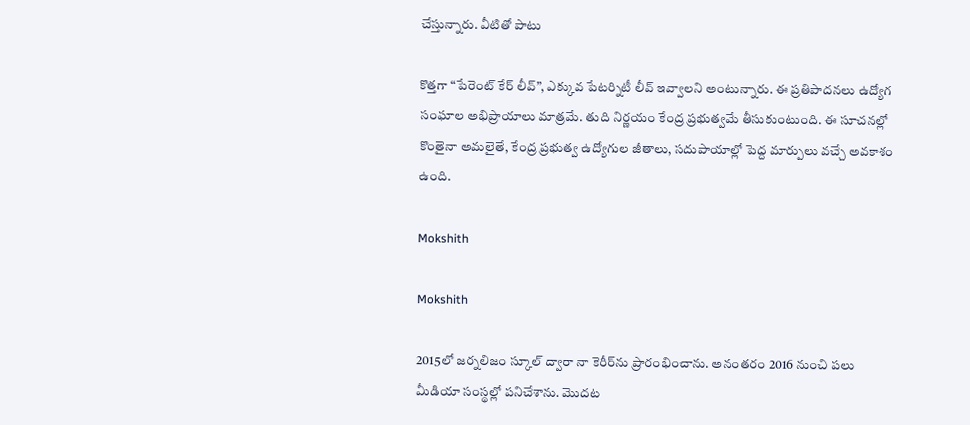చేస్తున్నారు. వీటితో పాటు

కొత్తగా “పేరెంట్ కేర్ లీవ్”, ఎక్కువ పేటర్నిటీ లీవ్ ఇవ్వాలని అంటున్నారు. ఈ ప్రతిపాదనలు ఉద్యోగ సంఘాల అభిప్రాయాలు మాత్రమే. తుది నిర్ణయం కేంద్ర ప్రభుత్వమే తీసుకుంటుంది. ఈ సూచనల్లో కొంతైనా అమలైతే, కేంద్ర ప్రభుత్వ ఉద్యోగుల జీతాలు, సదుపాయాల్లో పెద్ద మార్పులు వచ్చే అవకాశం ఉంది.

Mokshith

Mokshith

2015లో జ‌ర్న‌లిజం స్కూల్ ద్వారా నా కెరీర్‌ను ప్రారంభించాను. అనంత‌రం 2016 నుంచి ప‌లు మీడియా సంస్థ‌ల్లో ప‌నిచేశాను. మొద‌ట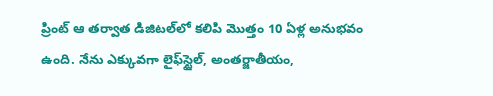ప్రింట్ ఆ త‌ర్వాత డిజిట‌ల్‌లో క‌లిపి మొత్తం 10 ఏళ్ల అనుభ‌వం ఉంది. నేను ఎక్కువ‌గా లైఫ్‌స్టైల్‌, అంత‌ర్జాతీయం,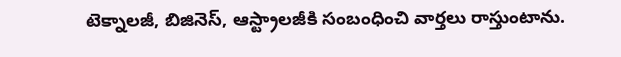టెక్నాల‌జీ, బిజినెస్‌, ఆస్ట్రాల‌జీకి సంబంధించి వార్త‌లు రాస్తుంటాను.